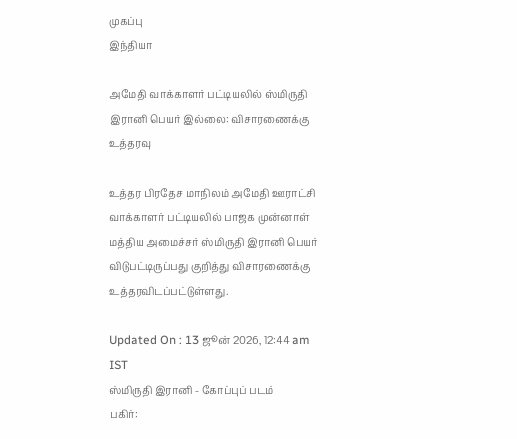முகப்பு
இந்தியா

அமேதி வாக்காளர் பட்டியலில் ஸ்மிருதி இரானி பெயர் இல்லை: விசாரணைக்கு உத்தரவு

உத்தர பிரதேச மாநிலம் அமேதி ஊராட்சி வாக்காளர் பட்டியலில் பாஜக முன்னாள் மத்திய அமைச்சர் ஸ்மிருதி இரானி பெயர் விடுபட்டிருப்பது குறித்து விசாரணைக்கு உத்தரவிடப்பட்டுள்ளது.

Updated On : 13 ஜூன் 2026, 12:44 am IST
ஸ்மிருதி இரானி - கோப்புப் படம்
பகிர்: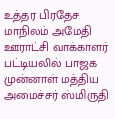உத்தர பிரதேச மாநிலம் அமேதி ஊராட்சி வாக்காளர் பட்டியலில் பாஜக முன்னாள் மத்திய அமைச்சர் ஸ்மிருதி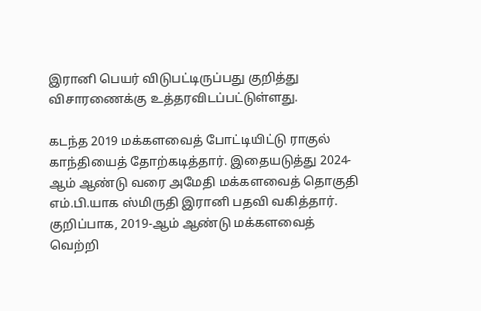இரானி பெயர் விடுபட்டிருப்பது குறித்து விசாரணைக்கு உத்தரவிடப்பட்டுள்ளது.

கடந்த 2019 மக்களவைத் போட்டியிட்டு ராகுல் காந்தியைத் தோற்கடித்தார். இதையடுத்து 2024-ஆம் ஆண்டு வரை அமேதி மக்களவைத் தொகுதி எம்.பி.யாக ஸ்மிருதி இரானி பதவி வகித்தார். குறிப்பாக, 2019-ஆம் ஆண்டு மக்களவைத் வெற்றி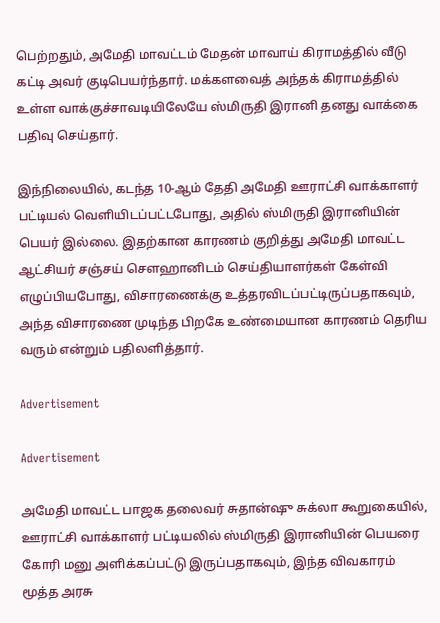பெற்றதும், அமேதி மாவட்டம் மேதன் மாவாய் கிராமத்தில் வீடு கட்டி அவர் குடிபெயர்ந்தார். மக்களவைத் அந்தக் கிராமத்தில் உள்ள வாக்குச்சாவடியிலேயே ஸ்மிருதி இரானி தனது வாக்கை பதிவு செய்தார்.

இந்நிலையில், கடந்த 10-ஆம் தேதி அமேதி ஊராட்சி வாக்காளர் பட்டியல் வெளியிடப்பட்டபோது, அதில் ஸ்மிருதி இரானியின் பெயர் இல்லை. இதற்கான காரணம் குறித்து அமேதி மாவட்ட ஆட்சியர் சஞ்சய் செளஹானிடம் செய்தியாளர்கள் கேள்வி எழுப்பியபோது, விசாரணைக்கு உத்தரவிடப்பட்டிருப்பதாகவும், அந்த விசாரணை முடிந்த பிறகே உண்மையான காரணம் தெரிய வரும் என்றும் பதிலளித்தார்.

Advertisement

Advertisement

அமேதி மாவட்ட பாஜக தலைவர் சுதான்ஷு சுக்லா கூறுகையில், ஊராட்சி வாக்காளர் பட்டியலில் ஸ்மிருதி இரானியின் பெயரை கோரி மனு அளிக்கப்பட்டு இருப்பதாகவும், இந்த விவகாரம் மூத்த அரசு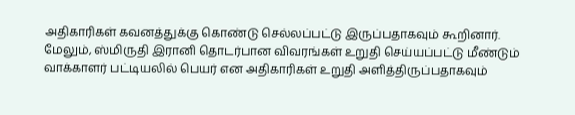அதிகாரிகள் கவனத்துக்கு கொண்டு செல்லப்பட்டு இருப்பதாகவும் கூறினார். மேலும், ஸ்மிருதி இரானி தொடர்பான விவரங்கள் உறுதி செய்யப்பட்டு மீண்டும் வாக்காளர் பட்டியலில் பெயர் என அதிகாரிகள் உறுதி அளித்திருப்பதாகவும்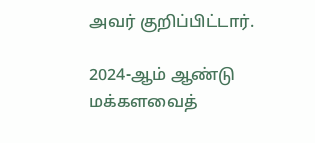அவர் குறிப்பிட்டார்.

2024-ஆம் ஆண்டு மக்களவைத்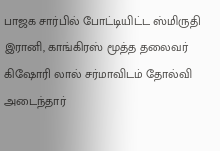பாஜக சார்பில் போட்டியிட்ட ஸ்மிருதி இரானி, காங்கிரஸ் மூத்த தலைவர் கிஷோரி லால் சர்மாவிடம் தோல்வி அடைந்தார்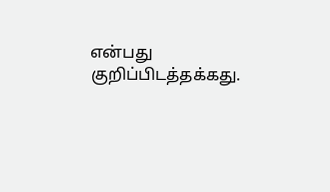என்பது குறிப்பிடத்தக்கது.